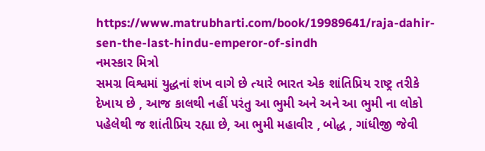https://www.matrubharti.com/book/19989641/raja-dahir-sen-the-last-hindu-emperor-of-sindh
નમસ્કાર મિત્રો
સમગ્ર વિશ્વમાં યુદ્ધનાં શંખ વાગે છે ત્યારે ભારત એક શાંતિપ્રિય રાષ્ટ્ર તરીકે દેખાય છે , આજ કાલથી નહીં પરંતુ આ ભુમી અને અને આ ભુમી ના લોકો પહેલેથી જ શાંતીપ્રિય રહ્યા છે, આ ભુમી મહાવીર , બોદ્ધ , ગાંધીજી જેવી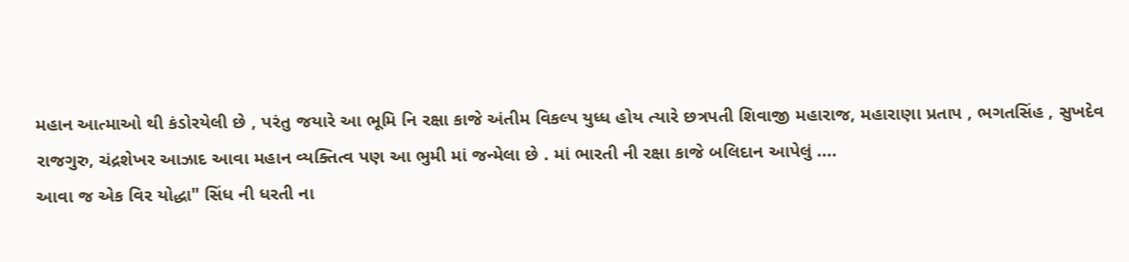મહાન આત્માઓ થી કંડોરયેલી છે , પરંતુ જયારે આ ભૂમિ નિ રક્ષા કાજે અંતીમ વિકલ્પ યુધ્ધ હોય ત્યારે છત્રપતી શિવાજી મહારાજ, મહારાણા પ્રતાપ , ભગતસિંહ , સુખદેવ રાજગુરુ, ચંદ્રશેખર આઝાદ આવા મહાન વ્યક્તિત્વ પણ આ ભુમી માં જન્મેલા છે . માં ભારતી ની રક્ષા કાજે બલિદાન આપેલું ....
આવા જ એક વિર યોદ્ધા" સિંધ ની ધરતી ના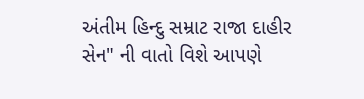અંતીમ હિન્દુ સમ્રાટ રાજા દાહીર સેન" ની વાતો વિશે આપણે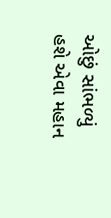ઓછું સાંભળ્યું હશે એવા મહાન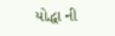યોદ્ધા ની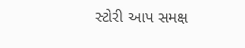સ્ટોરી આપ સમક્ષ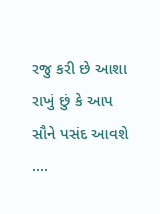રજુ કરી છે આશા રાખું છું કે આપ સૌને પસંદ આવશે ....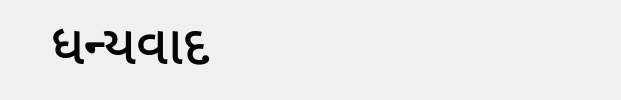ધન્યવાદ